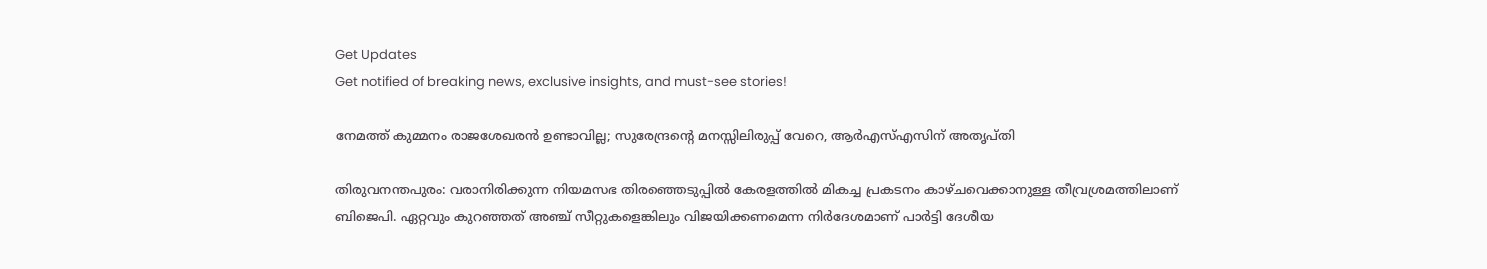Get Updates
Get notified of breaking news, exclusive insights, and must-see stories!

നേമത്ത് കുമ്മനം രാജശേഖരന്‍ ഉണ്ടാവില്ല; സുരേന്ദ്രന്‍റെ മനസ്സിലിരുപ്പ് വേറെ, ആര്‍എസ്എസിന് അതൃപ്തി

തിരുവനന്തപുരം: വരാനിരിക്കുന്ന നിയമസഭ തിരഞ്ഞെടുപ്പില്‍ കേരളത്തില്‍ മികച്ച പ്രകടനം കാഴ്ചവെക്കാനുള്ള തീവ്രശ്രമത്തിലാണ് ബിജെപി. ഏറ്റവും കുറഞ്ഞത് അഞ്ച് സീറ്റുകളെങ്കിലും വിജയിക്കണമെന്ന നിര്‍ദേശമാണ് പാര്‍ട്ടി ദേശീയ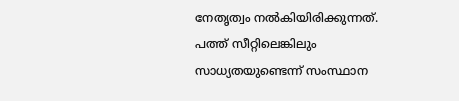നേതൃത്വം നല്‍കിയിരിക്കുന്നത്. പത്ത് സീറ്റിലെങ്കിലും സാധ്യതയുണ്ടെന്ന് സംസ്ഥാന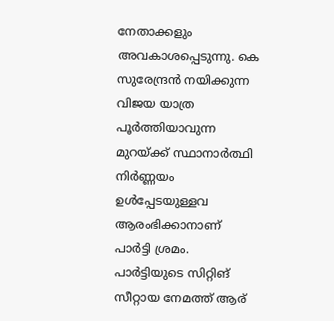നേതാക്കളും അവകാശപ്പെടുന്നു. കെ സുരേന്ദ്രന്‍ നയിക്കുന്ന വിജയ യാത്ര പൂര്‍ത്തിയാവുന്ന മുറയ്ക്ക് സ്ഥാനാര്‍ത്ഥി നിര്‍ണ്ണയം ഉള്‍പ്പേടയുള്ളവ ആരംഭിക്കാനാണ് പാര്‍ട്ടി ശ്രമം. പാര്‍ട്ടിയുടെ സിറ്റിങ് സീറ്റായ നേമത്ത് ആര്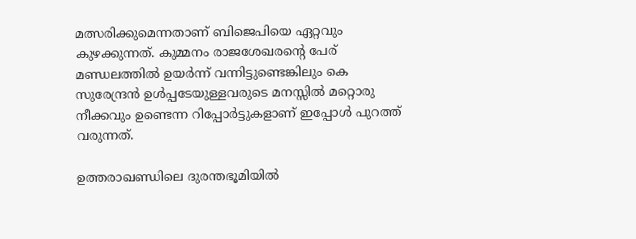മത്സരിക്കുമെന്നതാണ് ബിജെപിയെ ഏറ്റവും കുഴക്കുന്നത്. കുമ്മനം രാജശേഖരന്‍റെ പേര് മണ്ഡലത്തില്‍ ഉയര്‍ന്ന് വന്നിട്ടുണ്ടെങ്കിലും കെ സുരേന്ദ്രന്‍ ഉള്‍പ്പടേയുള്ളവരുടെ മനസ്സില്‍ മറ്റൊരു നീക്കവും ഉണ്ടെന്ന റിപ്പോര്‍ട്ടുകളാണ് ഇപ്പോള്‍ പുറത്ത് വരുന്നത്.

ഉത്തരാഖണ്ഡിലെ ദുരന്തഭൂമിയിൽ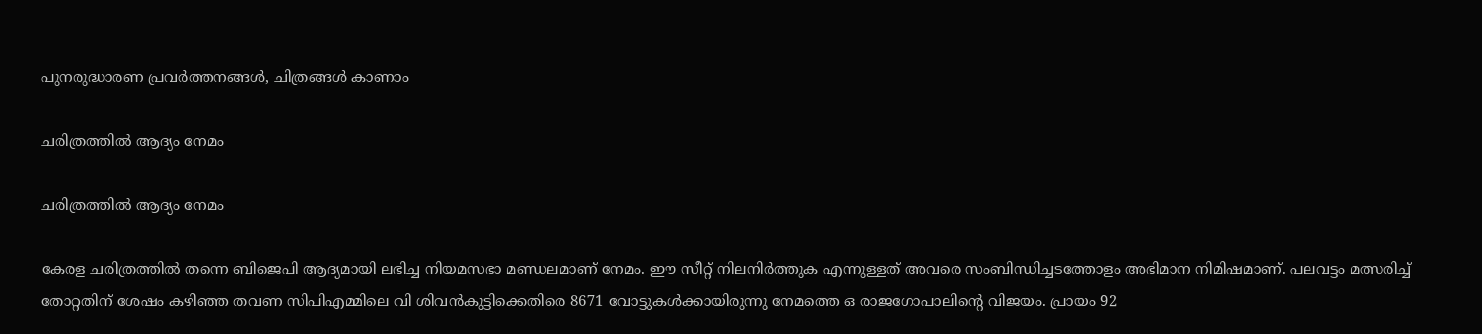പുനരുദ്ധാരണ പ്രവര്‍ത്തനങ്ങള്‍, ചിത്രങ്ങള്‍ കാണാം

ചരിത്രത്തില്‍ ആദ്യം നേമം

ചരിത്രത്തില്‍ ആദ്യം നേമം

കേരള ചരിത്രത്തില്‍ തന്നെ ബിജെപി ആദ്യമായി ലഭിച്ച നിയമസഭാ മണ്ഡലമാണ് നേമം. ഈ സീറ്റ് നിലനിര്‍ത്തുക എന്നുള്ളത് അവരെ സംബിന്ധിച്ചടത്തോളം അഭിമാന നിമിഷമാണ്. പലവട്ടം മത്സരിച്ച് തോറ്റതിന് ശേഷം കഴിഞ്ഞ തവണ സിപിഎമ്മിലെ വി ശിവന്‍കുട്ടിക്കെതിരെ 8671 വോട്ടുകള്‍ക്കായിരുന്നു നേമത്തെ ഒ രാജഗോപാലിന്‍റെ വിജയം. പ്രായം 92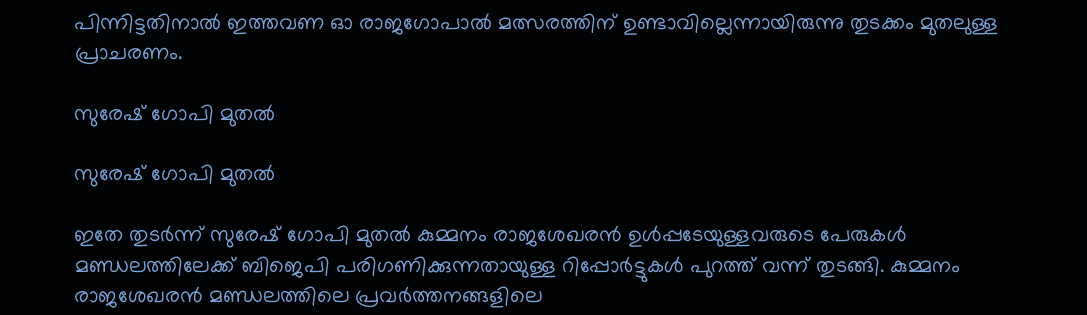പിന്നിട്ടതിനാല്‍ ഇത്തവണ ഓ രാജഗോപാല്‍ മത്സരത്തിന് ഉണ്ടാവില്ലെന്നായിരുന്നു തുടക്കം മുതലുള്ള പ്രാചരണം.

സുരേഷ് ഗോപി മുതല്‍

സുരേഷ് ഗോപി മുതല്‍

ഇതേ തുടര്‍ന്ന് സുരേഷ് ഗോപി മുതല്‍ കുമ്മനം രാജശേഖരന്‍ ഉള്‍പ്പടേയുള്ളവരുടെ പേരുകള്‍ മണ്ഡലത്തിലേക്ക് ബിജെപി പരിഗണിക്കുന്നതായുള്ള റിപ്പോര്‍ട്ടുകള്‍ പുറത്ത് വന്ന് തുടങ്ങി. കുമ്മനം രാജശേഖരന്‍ മണ്ഡലത്തിലെ പ്രവര്‍ത്തനങ്ങളിലെ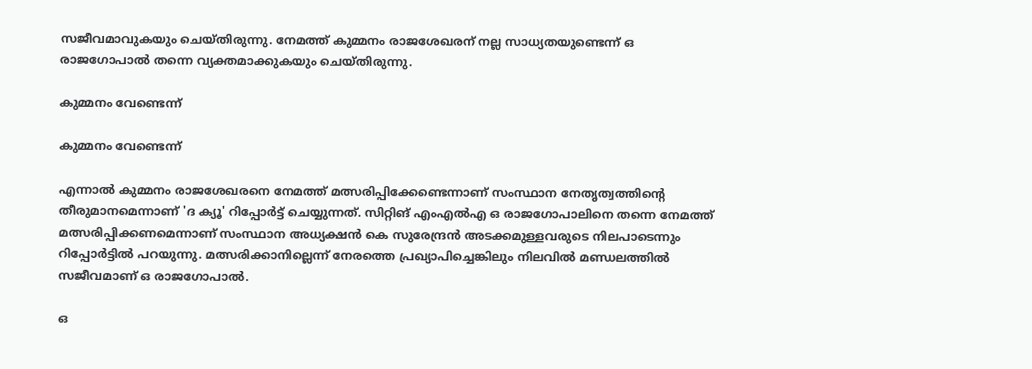സജീവമാവുകയും ചെയ്തിരുന്നു. നേമത്ത് കുമ്മനം രാജശേഖരന് നല്ല സാധ്യതയുണ്ടെന്ന് ഒ രാജഗോപാല്‍ തന്നെ വ്യക്തമാക്കുകയും ചെയ്തിരുന്നു.

കുമ്മനം വേണ്ടെന്ന്

കുമ്മനം വേണ്ടെന്ന്

എന്നാല്‍ കുമ്മനം രാജശേഖരനെ നേമത്ത് മത്സരിപ്പിക്കേണ്ടെന്നാണ് സംസ്ഥാന നേതൃത്വത്തിന്‍റെ തീരുമാനമെന്നാണ് 'ദ ക്യൂ' റിപ്പോര്‍ട്ട് ചെയ്യുന്നത്. സിറ്റിങ് എംഎല്‍എ ഒ രാജഗോപാലിനെ തന്നെ നേമത്ത് മത്സരിപ്പിക്കണമെന്നാണ് സംസ്ഥാന അധ്യക്ഷന്‍ കെ സുരേന്ദ്രന്‍ അടക്കമുള്ളവരുടെ നിലപാടെന്നും റിപ്പോര്‍ട്ടില്‍ പറയുന്നു. മത്സരിക്കാനില്ലെന്ന് നേരത്തെ പ്രഖ്യാപിച്ചെങ്കിലും നിലവില്‍ മണ്ഡലത്തില്‍ സജീവമാണ് ഒ രാജഗോപാല്‍.

ഒ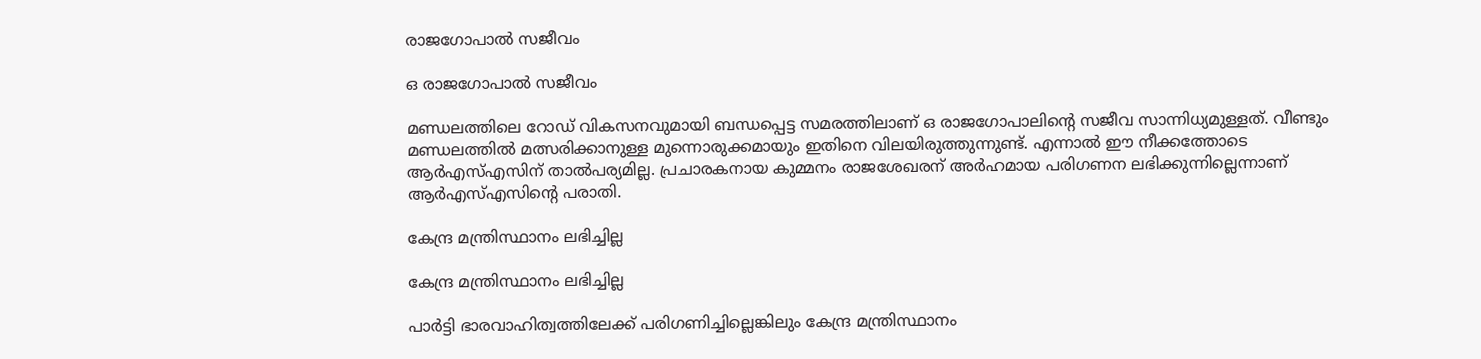രാജഗോപാല്‍ സജീവം

ഒ രാജഗോപാല്‍ സജീവം

മണ്ഡലത്തിലെ റോഡ് വികസനവുമായി ബന്ധപ്പെട്ട സമരത്തിലാണ് ഒ രാജഗോപാലിന്‍റെ സജീവ സാന്നിധ്യമുള്ളത്. വീണ്ടും മണ്ഡലത്തില്‍ മത്സരിക്കാനുള്ള മുന്നൊരുക്കമായും ഇതിനെ വിലയിരുത്തുന്നുണ്ട്. എന്നാല്‍ ഈ നീക്കത്തോടെ ആര്‍എസ്എസിന് താല്‍പര്യമില്ല. പ്രചാരകനായ കുമ്മനം രാജശേഖരന് അര്‍ഹമായ പരിഗണന ലഭിക്കുന്നില്ലെന്നാണ് ആര്‍എസ്എസിന്റെ പരാതി.

കേന്ദ്ര മന്ത്രിസ്ഥാനം ലഭിച്ചില്ല

കേന്ദ്ര മന്ത്രിസ്ഥാനം ലഭിച്ചില്ല

പാര്‍ട്ടി ഭാരവാഹിത്വത്തിലേക്ക് പരിഗണിച്ചില്ലെങ്കിലും കേന്ദ്ര മന്ത്രിസ്ഥാനം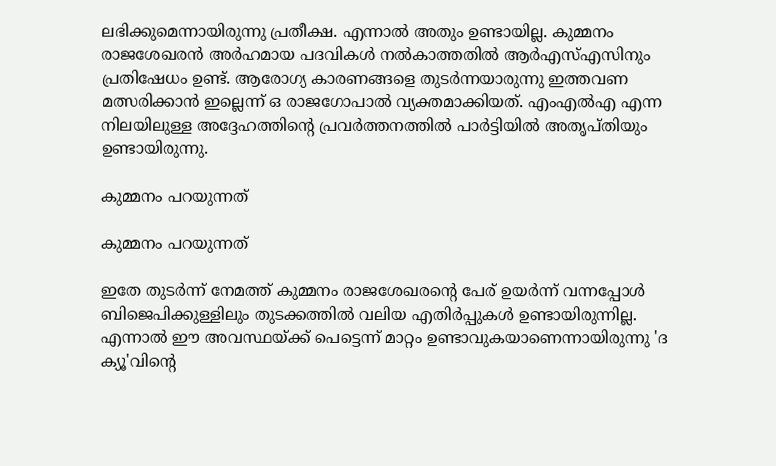ലഭിക്കുമെന്നായിരുന്നു പ്രതീക്ഷ. എന്നാല്‍ അതും ഉണ്ടായില്ല. കുമ്മനം രാജശേഖരന്‍ അര്‍ഹമായ പദവികള്‍ നല്‍കാത്തതില്‍ ആര്‍എസ്എസിനും പ്രതിഷേധം ഉണ്ട്. ആരോഗ്യ കാരണങ്ങളെ തുടര്‍ന്നയാരുന്നു ഇത്തവണ മത്സരിക്കാന്‍ ഇല്ലെന്ന് ഒ രാജഗോപാല്‍ വ്യക്തമാക്കിയത്. എംഎല്‍എ എന്ന നിലയിലുള്ള അദ്ദേഹത്തിന്‍റെ പ്രവര്‍ത്തനത്തില്‍ പാര്‍ട്ടിയില്‍ അതൃപ്തിയും ഉണ്ടായിരുന്നു.

കുമ്മനം പറയുന്നത്

കുമ്മനം പറയുന്നത്

ഇതേ തുടര്‍ന്ന് നേമത്ത് കുമ്മനം രാജശേഖരന്‍റെ പേര് ഉയര്‍ന്ന് വന്നപ്പോള്‍ ബിജെപിക്കുള്ളിലും തുടക്കത്തില്‍ വലിയ എതിര്‍പ്പുകള്‍ ഉണ്ടായിരുന്നില്ല. എന്നാല്‍ ഈ അവസ്ഥയ്ക്ക് പെട്ടെന്ന് മാറ്റം ഉണ്ടാവുകയാണെന്നായിരുന്നു 'ദ ക്യൂ'വിന്‍റെ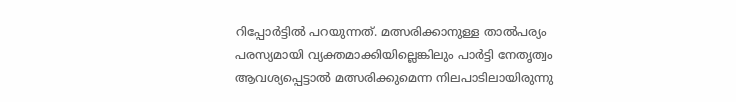റിപ്പോര്‍ട്ടില്‍ പറയുന്നത്. മത്സരിക്കാനുള്ള താല്‍പര്യം പരസ്യമായി വ്യക്തമാക്കിയില്ലെങ്കിലും പാര്‍ട്ടി നേതൃത്വം ആവശ്യപ്പെട്ടാല്‍ മത്സരിക്കുമെന്ന നിലപാടിലായിരുന്നു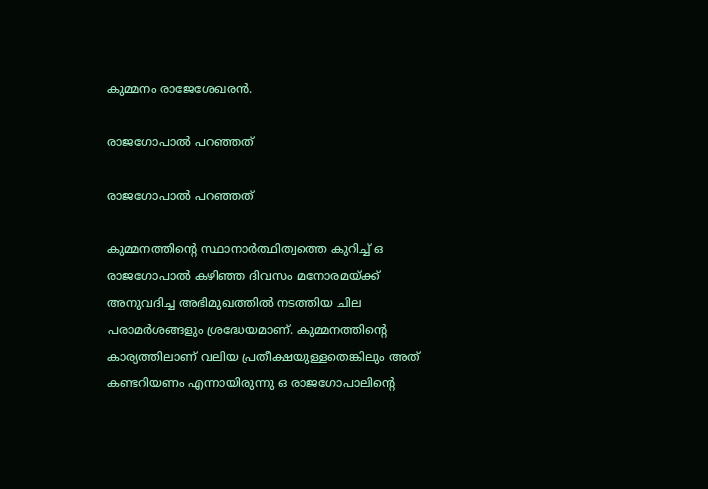കുമ്മനം രാജേശേഖരന്‍.

രാജഗോപാല്‍ പറഞ്ഞത്

രാജഗോപാല്‍ പറഞ്ഞത്

കുമ്മനത്തിന്‍റെ സ്ഥാനാര്‍ത്ഥിത്വത്തെ കുറിച്ച് ഒ രാജഗോപാല്‍ കഴിഞ്ഞ ദിവസം മനോരമയ്ക്ക് അനുവദിച്ച അഭിമുഖത്തില്‍ നടത്തിയ ചില പരാമര്‍ശങ്ങളും ശ്രദ്ധേയമാണ്. കുമ്മനത്തിന്‍റെ കാര്യത്തിലാണ് വലിയ പ്രതീക്ഷയുള്ളതെങ്കിലും അത് കണ്ടറിയണം എന്നായിരുന്നു ഒ രാജഗോപാലിന്‍റെ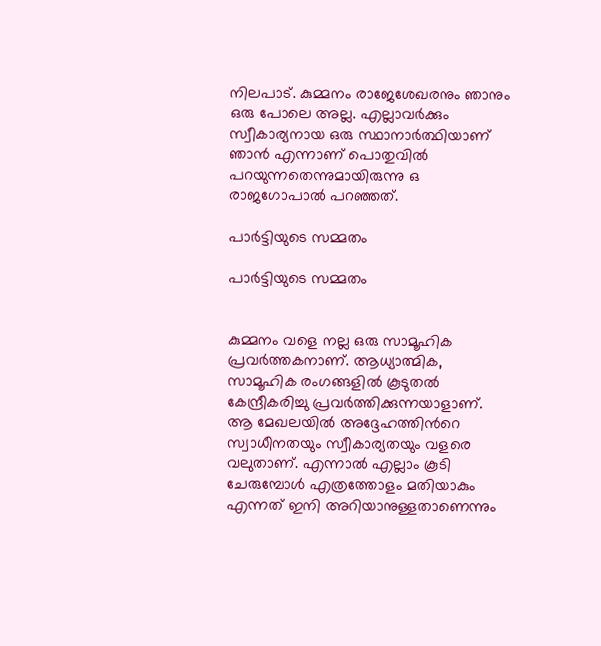നിലപാട്. കുമ്മനം രാജേശേഖരനും ഞാനും ഒരു പോലെ അല്ല. എല്ലാവര്‍ക്കും സ്വീകാര്യനായ ഒരു സ്ഥാനാര്‍ത്ഥിയാണ് ഞാന്‍ എന്നാണ് പൊതുവില്‍ പറയുന്നതെന്നുമായിരുന്നു ഒ രാജഗോപാല്‍ പറഞ്ഞത്.

പാര്‍ട്ടിയുടെ സമ്മതം

പാര്‍ട്ടിയുടെ സമ്മതം


കുമ്മനം വളെ നല്ല ഒരു സാമൂഹിക പ്രവര്‍ത്തകനാണ്. ആധ്യാത്മിക, സാമൂഹിക രംഗങ്ങളിൽ കൂടുതൽ കേന്ദ്രീകരിച്ചു പ്രവർത്തിക്കുന്നയാളാണ്. ആ മേഖലയില്‍ അദ്ദേഹത്തിന്‍റെ സ്വാധീനതയും സ്വീകാര്യതയും വളരെ വലുതാണ്. എന്നാല്‍ എല്ലാം കൂടി ചേരുമ്പോൾ എത്രത്തോളം മതിയാകും എന്നത് ഇനി അറിയാനുള്ളതാണെന്നും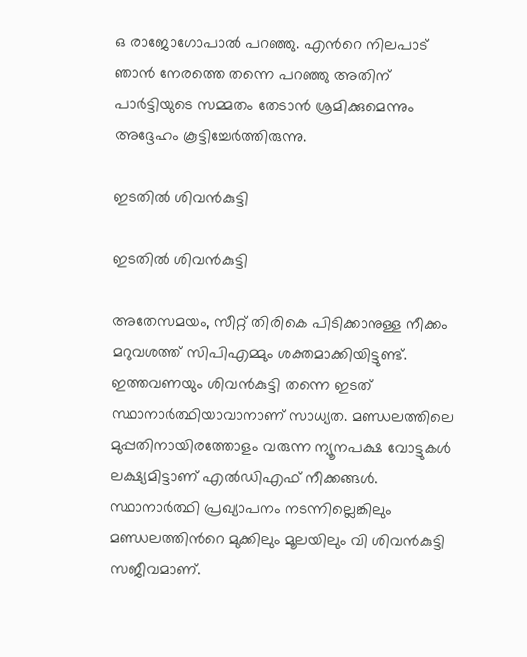ഒ രാജോഗോപാല്‍ പറഞ്ഞു. എന്‍റെ നിലപാട് ഞാന്‍ നേരത്തെ തന്നെ പറഞ്ഞു അതിന് പാര്‍ട്ടിയുടെ സമ്മതം തേടാന്‍ ശ്രമിക്കുമെന്നും അദ്ദേഹം കൂട്ടിച്ചേര്‍ത്തിരുന്നു.

ഇടതില്‍ ശിവന്‍കുട്ടി

ഇടതില്‍ ശിവന്‍കുട്ടി

അതേസമയം, സീറ്റ് തിരികെ പിടിക്കാനുള്ള നീക്കം മറുവശത്ത് സിപിഎമ്മും ശക്തമാക്കിയിട്ടുണ്ട്. ഇത്തവണയും ശിവന്‍കുട്ടി തന്നെ ഇടത് സ്ഥാനാര്‍ത്ഥിയാവാനാണ് സാധ്യത. മണ്ഡലത്തിലെ മുപ്പതിനായിരത്തോളം വരുന്ന ന്യൂനപക്ഷ വോട്ടുകൾ ലക്ഷ്യമിട്ടാണ് എൽഡിഎഫ് നീക്കങ്ങൾ. സ്ഥാനാര്‍ത്ഥി പ്രഖ്യാപനം നടന്നില്ലെങ്കിലും മണ്ഡലത്തിന്‍റെ മുക്കിലും മൂലയിലും വി ശിവന്‍കുട്ടി സജീവമാണ്.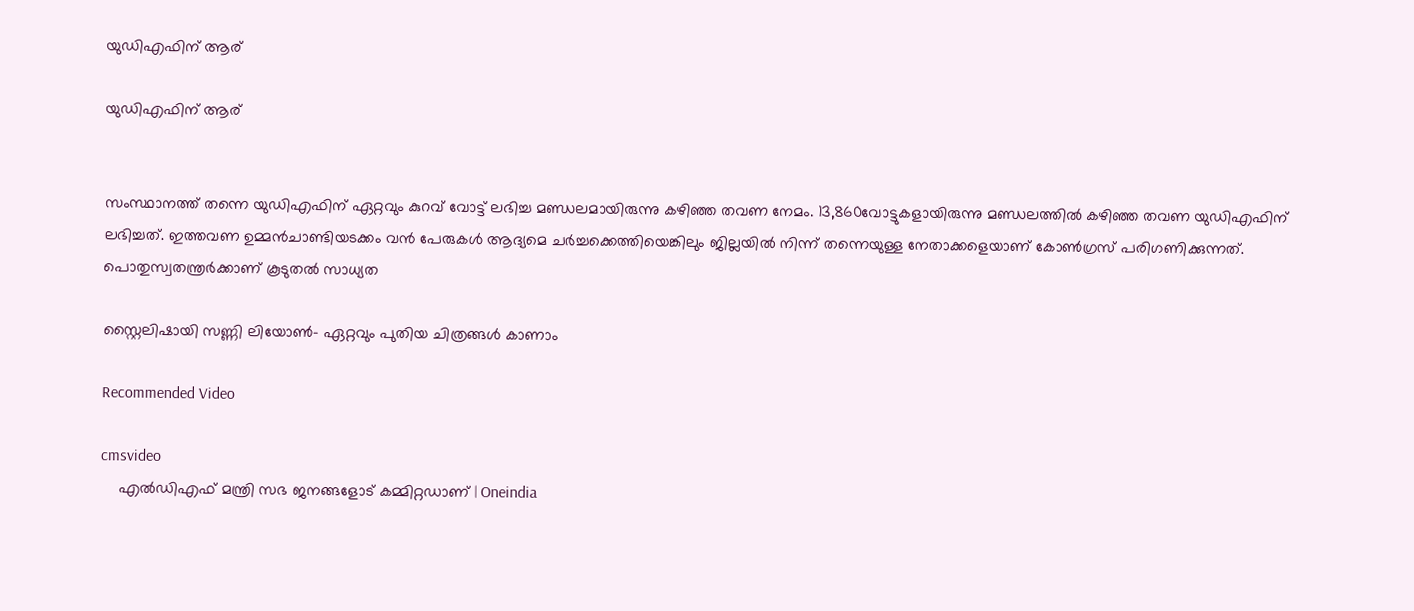യുഡിഎഫിന് ആര്

യുഡിഎഫിന് ആര്


സംസ്ഥാനത്ത് തന്നെ യുഡിഎഫിന് ഏറ്റവും കുറവ് വോട്ട് ലഭിച്ച മണ്ഡലമായിരുന്നു കഴിഞ്ഞ തവണ നേമം. 13,860വോട്ടുകളായിരുന്നു മണ്ഡലത്തില്‍ കഴിഞ്ഞ തവണ യുഡിഎഫിന് ലഭിച്ചത്. ഇത്തവണ ഉമ്മൻചാണ്ടിയടക്കം വൻ പേരുകൾ ആദ്യമെ ചർച്ചക്കെത്തിയെങ്കിലും ജില്ലയില്‍ നിന്ന് തന്നെയുള്ള നേതാക്കളെയാണ് കോണ്‍ഗ്രസ് പരിഗണിക്കുന്നത്. പൊതുസ്വതന്ത്രര്‍ക്കാണ് കൂടുതല്‍ സാധ്യത

സ്റ്റൈലിഷായി സണ്ണി ലിയോൺ- ഏറ്റവും പുതിയ ചിത്രങ്ങൾ കാണാം

Recommended Video

cmsvideo
    എല്‍ഡിഎഫ് മന്ത്രി സഭ ജനങ്ങളോട് കമ്മിറ്റഡാണ് | Oneindia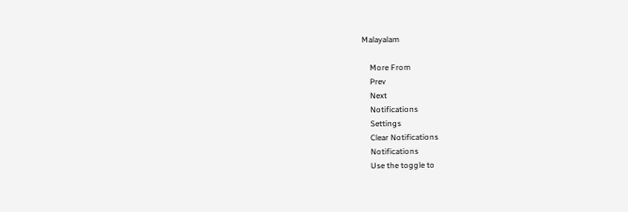Malayalam

    More From
    Prev
    Next
    Notifications
    Settings
    Clear Notifications
    Notifications
    Use the toggle to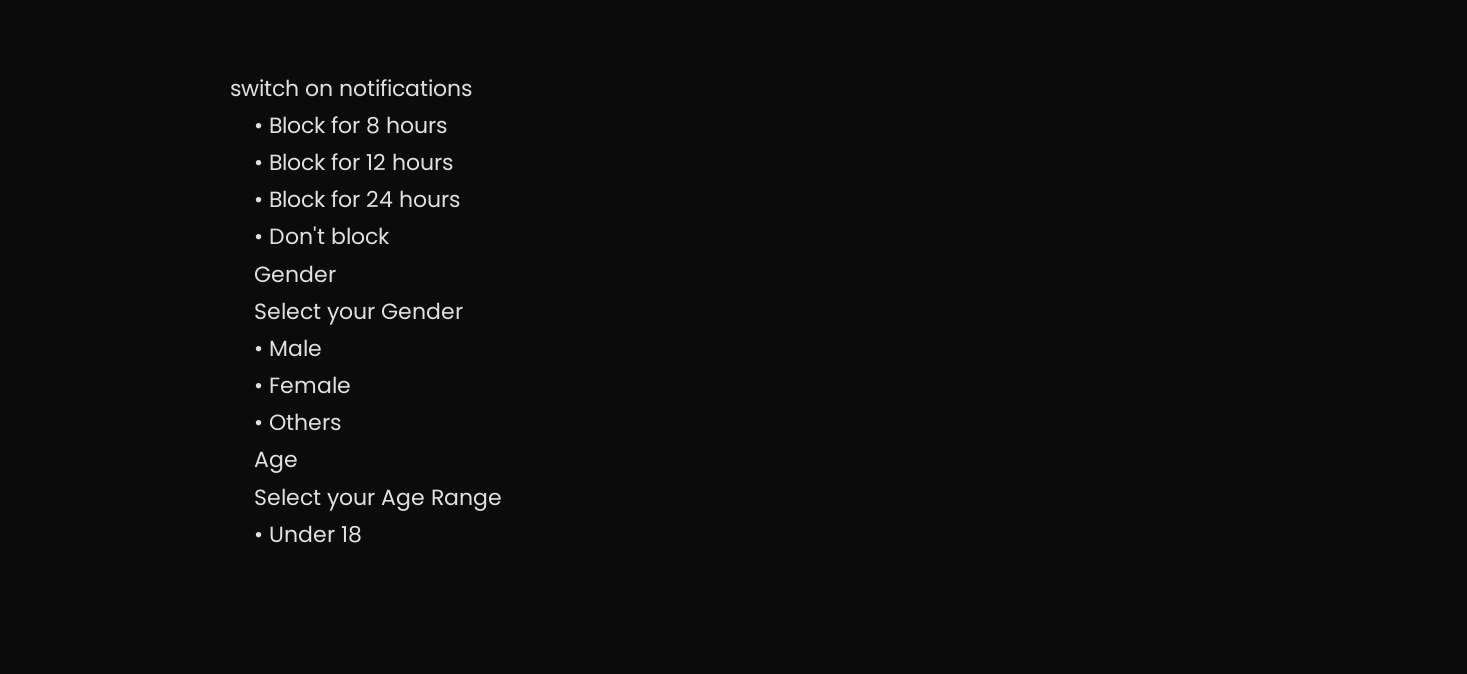switch on notifications
    • Block for 8 hours
    • Block for 12 hours
    • Block for 24 hours
    • Don't block
    Gender
    Select your Gender
    • Male
    • Female
    • Others
    Age
    Select your Age Range
    • Under 18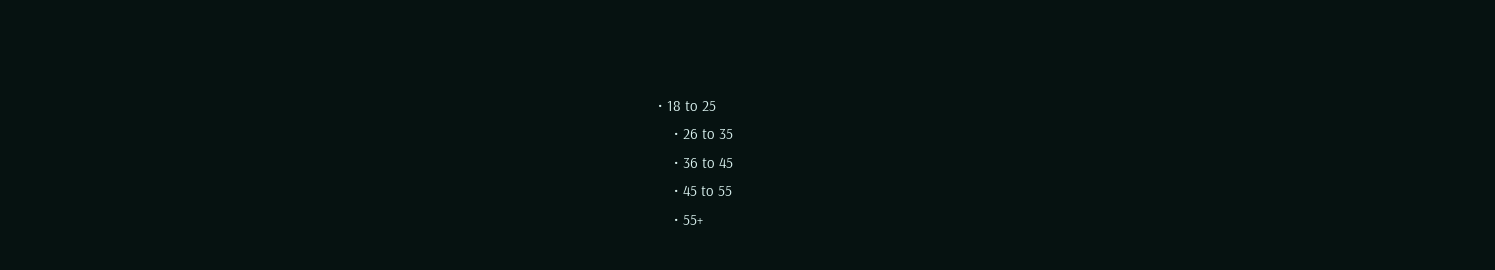• 18 to 25
    • 26 to 35
    • 36 to 45
    • 45 to 55
    • 55+